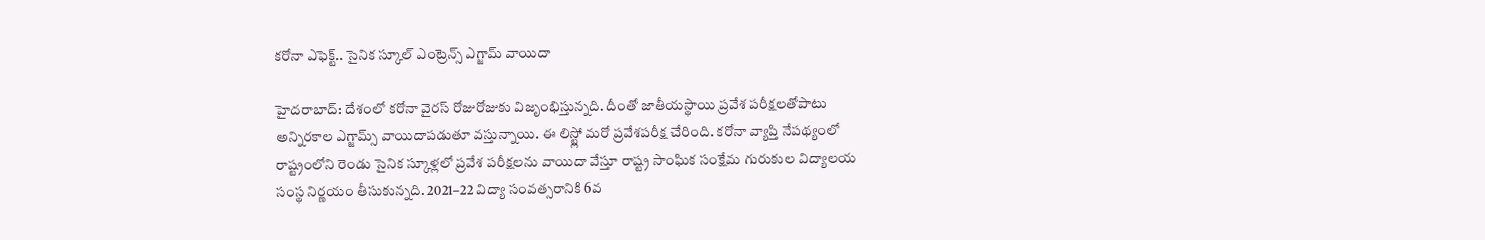కరోనా ఎఫెక్ట్.. సైనిక స్కూల్ ఎంట్రెన్స్ ఎగ్జామ్ వాయిదా

హైదరాబాద్: దేశంలో కరోనా వైరస్ రోజురోజుకు విజృంభిస్తున్నది. దీంతో జాతీయస్థాయి ప్రవేశ పరీక్షలతోపాటు అన్నిరకాల ఎగ్జామ్స్ వాయిదాపడుతూ వస్తున్నాయి. ఈ లిస్ట్లో మరో ప్రవేశపరీక్ష చేరింది. కరోనా వ్యాప్తి నేపథ్యంలో రాష్ట్రంలోని రెండు సైనిక స్కూళ్లలో ప్రవేశ పరీక్షలను వాయిదా వేస్తూ రాష్ట్ర సాంఘిక సంక్షేమ గురుకుల విద్యాలయ సంస్థ నిర్ణయం తీసుకున్నది. 2021–22 విద్యా సంవత్సరానికి 6వ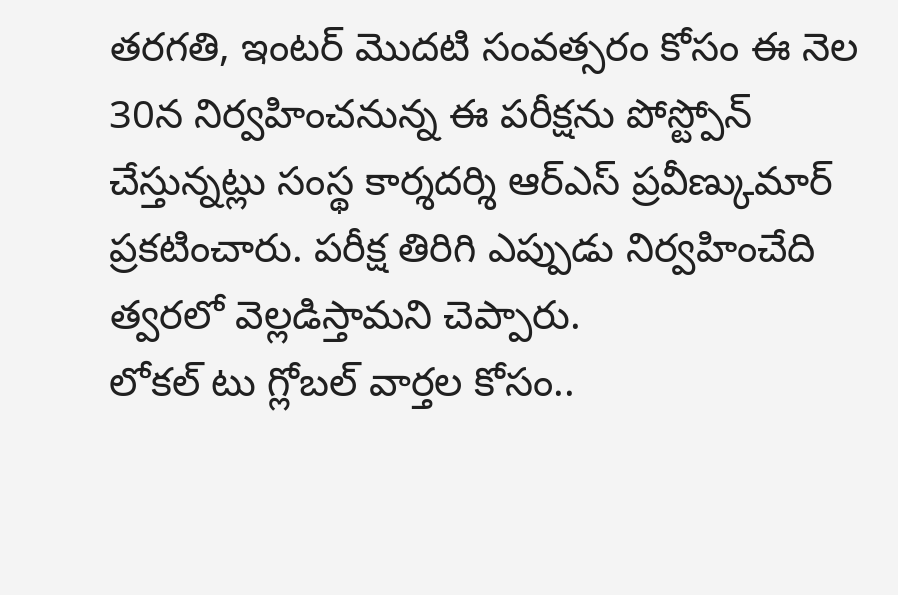తరగతి, ఇంటర్ మొదటి సంవత్సరం కోసం ఈ నెల 30న నిర్వహించనున్న ఈ పరీక్షను పోస్ట్పోన్ చేస్తున్నట్లు సంస్థ కార్శదర్శి ఆర్ఎస్ ప్రవీణ్కుమార్ ప్రకటించారు. పరీక్ష తిరిగి ఎప్పుడు నిర్వహించేది త్వరలో వెల్లడిస్తామని చెప్పారు.
లోకల్ టు గ్లోబల్ వార్తల కోసం..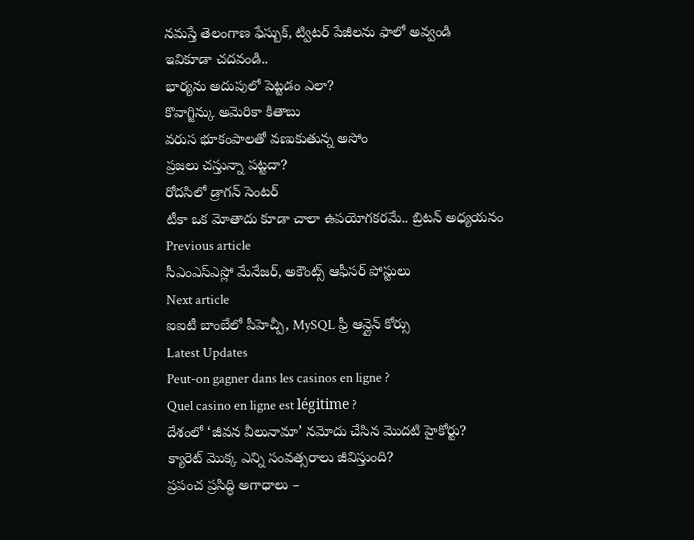నమస్తే తెలంగాణ ఫేస్బుక్, ట్విటర్ పేజీలను ఫాలో అవ్వండి
ఇవికూడా చదవండి..
భార్యను అదుపులో పెట్టడం ఎలా?
కొవాగ్జిన్కు అమెరికా కితాబు
వరుస భూకంపాలతో వణుకుతున్న అసోం
ప్రజలు చస్తున్నా పట్టదా?
రోదసిలో డ్రాగన్ సెంటర్
టీకా ఒక మోతాదు కూడా చాలా ఉపయోగకరమే.. బ్రిటన్ అధ్యయనం
Previous article
సీఎంఎస్ఎస్లో మేనేజర్, అకౌంట్స్ ఆఫీసర్ పోస్టులు
Next article
ఐఐటీ బాంబేలో పీహెచ్పీ, MySQL ఫ్రీ ఆన్లైన్ కోర్సు
Latest Updates
Peut-on gagner dans les casinos en ligne ?
Quel casino en ligne est légitime ?
దేశంలో ‘జీవన వీలునామా’ నమోదు చేసిన మొదటి హైకోర్టు?
క్యారెట్ మొక్క ఎన్ని సంవత్సరాలు జీవిస్తుంది?
ప్రపంచ ప్రసిద్ధి అగాధాలు –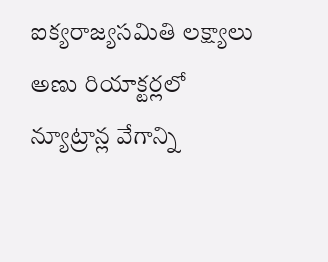ఐక్యరాజ్యసమితి లక్ష్యాలు
అణు రియాక్టర్లలో న్యూట్రాన్ల వేగాన్ని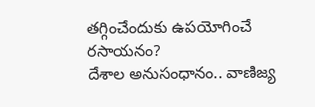తగ్గించేందుకు ఉపయోగించే రసాయనం?
దేశాల అనుసంధానం.. వాణిజ్య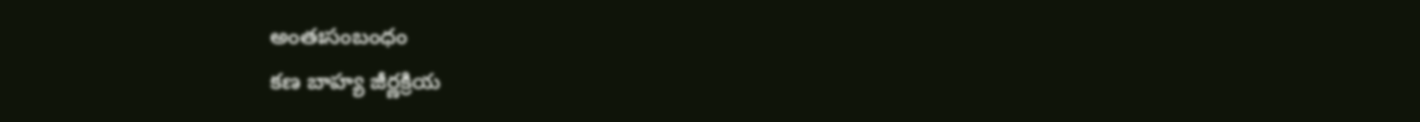అంతఃసంబంధం
కణ బాహ్య జీర్ణక్రియ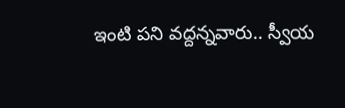ఇంటి పని వద్దన్నవారు.. స్వీయ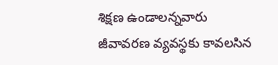శిక్షణ ఉండాలన్నవారు
జీవావరణ వ్యవస్థకు కావలసిన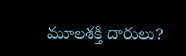మూలశక్తి దారులు?